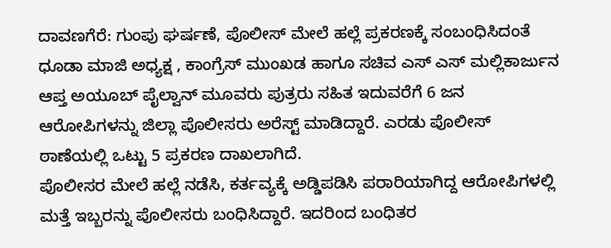ದಾವಣಗೆರೆ: ಗುಂಪು ಘರ್ಷಣೆ, ಪೊಲೀಸ್ ಮೇಲೆ ಹಲ್ಲೆ ಪ್ರಕರಣಕ್ಕೆ ಸಂಬಂಧಿಸಿದಂತೆ ಧೂಡಾ ಮಾಜಿ ಅಧ್ಯಕ್ಷ , ಕಾಂಗ್ರೆಸ್ ಮುಂಖಡ ಹಾಗೂ ಸಚಿವ ಎಸ್ ಎಸ್ ಮಲ್ಲಿಕಾರ್ಜುನ ಆಪ್ತ ಅಯೂಬ್ ಪೈಲ್ವಾನ್ ಮೂವರು ಪುತ್ರರು ಸಹಿತ ಇದುವರೆಗೆ 6 ಜನ ಆರೋಪಿಗಳನ್ನು ಜಿಲ್ಲಾ ಪೊಲೀಸರು ಅರೆಸ್ಟ್ ಮಾಡಿದ್ದಾರೆ. ಎರಡು ಪೊಲೀಸ್ ಠಾಣೆಯಲ್ಲಿ ಒಟ್ಟು 5 ಪ್ರಕರಣ ದಾಖಲಾಗಿದೆ.
ಪೊಲೀಸರ ಮೇಲೆ ಹಲ್ಲೆ ನಡೆಸಿ, ಕರ್ತವ್ಯಕ್ಕೆ ಅಡ್ಡಿಪಡಿಸಿ ಪರಾರಿಯಾಗಿದ್ದ ಆರೋಪಿಗಳಲ್ಲಿ ಮತ್ತೆ ಇಬ್ಬರನ್ನು ಪೊಲೀಸರು ಬಂಧಿಸಿದ್ದಾರೆ. ಇದರಿಂದ ಬಂಧಿತರ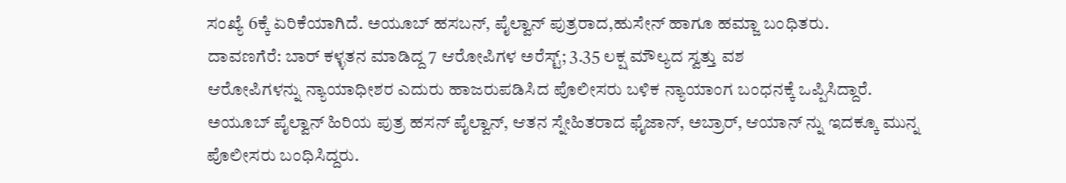ಸಂಖ್ಯೆ 6ಕ್ಕೆ ಏರಿಕೆಯಾಗಿದೆ. ಅಯೂಬ್ ಹಸಬನ್, ಪೈಲ್ವಾನ್ ಪುತ್ರರಾದ,ಹುಸೇನ್ ಹಾಗೂ ಹಮ್ಜಾ ಬಂಧಿತರು.
ದಾವಣಗೆರೆ: ಬಾರ್ ಕಳ್ಳತನ ಮಾಡಿದ್ದ 7 ಆರೋಪಿಗಳ ಅರೆಸ್ಟ್; 3.35 ಲಕ್ಷ ಮೌಲ್ಯದ ಸ್ವತ್ತು ವಶ
ಆರೋಪಿಗಳನ್ನು ನ್ಯಾಯಾಧೀಶರ ಎದುರು ಹಾಜರುಪಡಿಸಿದ ಪೊಲೀಸರು ಬಳಿಕ ನ್ಯಾಯಾಂಗ ಬಂಧನಕ್ಕೆ ಒಪ್ಪಿಸಿದ್ದಾರೆ. ಅಯೂಬ್ ಪೈಲ್ವಾನ್ ಹಿರಿಯ ಪುತ್ರ ಹಸನ್ ಪೈಲ್ವಾನ್, ಆತನ ಸ್ನೇಹಿತರಾದ ಫೈಜಾನ್, ಅಬ್ರಾರ್, ಆಯಾನ್ ನ್ನು ಇದಕ್ಕೂ ಮುನ್ನ ಪೊಲೀಸರು ಬಂಧಿಸಿದ್ದರು.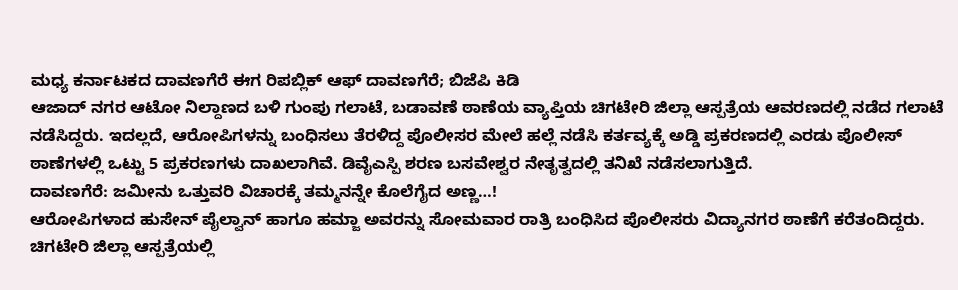ಮಧ್ಯ ಕರ್ನಾಟಕದ ದಾವಣಗೆರೆ ಈಗ ರಿಪಬ್ಲಿಕ್ ಆಫ್ ದಾವಣಗೆರೆ; ಬಿಜೆಪಿ ಕಿಡಿ
ಆಜಾದ್ ನಗರ ಆಟೋ ನಿಲ್ದಾಣದ ಬಳಿ ಗುಂಪು ಗಲಾಟೆ, ಬಡಾವಣೆ ಠಾಣೆಯ ವ್ಯಾಪ್ತಿಯ ಚಿಗಟೇರಿ ಜಿಲ್ಲಾ ಆಸ್ಪತ್ರೆಯ ಆವರಣದಲ್ಲಿ ನಡೆದ ಗಲಾಟೆ ನಡೆಸಿದ್ದರು. ಇದಲ್ಲದೆ, ಆರೋಪಿಗಳನ್ನು ಬಂಧಿಸಲು ತೆರಳಿದ್ದ ಪೊಲೀಸರ ಮೇಲೆ ಹಲ್ಲೆ ನಡೆಸಿ ಕರ್ತವ್ಯಕ್ಕೆ ಅಡ್ಡಿ ಪ್ರಕರಣದಲ್ಲಿ ಎರಡು ಪೊಲೀಸ್ ಠಾಣೆಗಳಲ್ಲಿ ಒಟ್ಟು 5 ಪ್ರಕರಣಗಳು ದಾಖಲಾಗಿವೆ. ಡಿವೈಎಸ್ಪಿ ಶರಣ ಬಸವೇಶ್ವರ ನೇತೃತ್ವದಲ್ಲಿ ತನಿಖೆ ನಡೆಸಲಾಗುತ್ತಿದೆ.
ದಾವಣಗೆರೆ: ಜಮೀನು ಒತ್ತುವರಿ ವಿಚಾರಕ್ಕೆ ತಮ್ಮನನ್ನೇ ಕೊಲೆಗೈದ ಅಣ್ಣ…!
ಆರೋಪಿಗಳಾದ ಹುಸೇನ್ ಪೈಲ್ವಾನ್ ಹಾಗೂ ಹಮ್ಜಾ ಅವರನ್ನು ಸೋಮವಾರ ರಾತ್ರಿ ಬಂಧಿಸಿದ ಪೊಲೀಸರು ವಿದ್ಯಾನಗರ ಠಾಣೆಗೆ ಕರೆತಂದಿದ್ದರು. ಚಿಗಟೇರಿ ಜಿಲ್ಲಾ ಆಸ್ಪತ್ರೆಯಲ್ಲಿ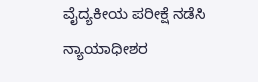ವೈದ್ಯಕೀಯ ಪರೀಕ್ಷೆ ನಡೆಸಿ ನ್ಯಾಯಾಧೀಶರ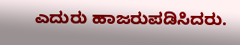ಎದುರು ಹಾಜರುಪಡಿಸಿದರು.